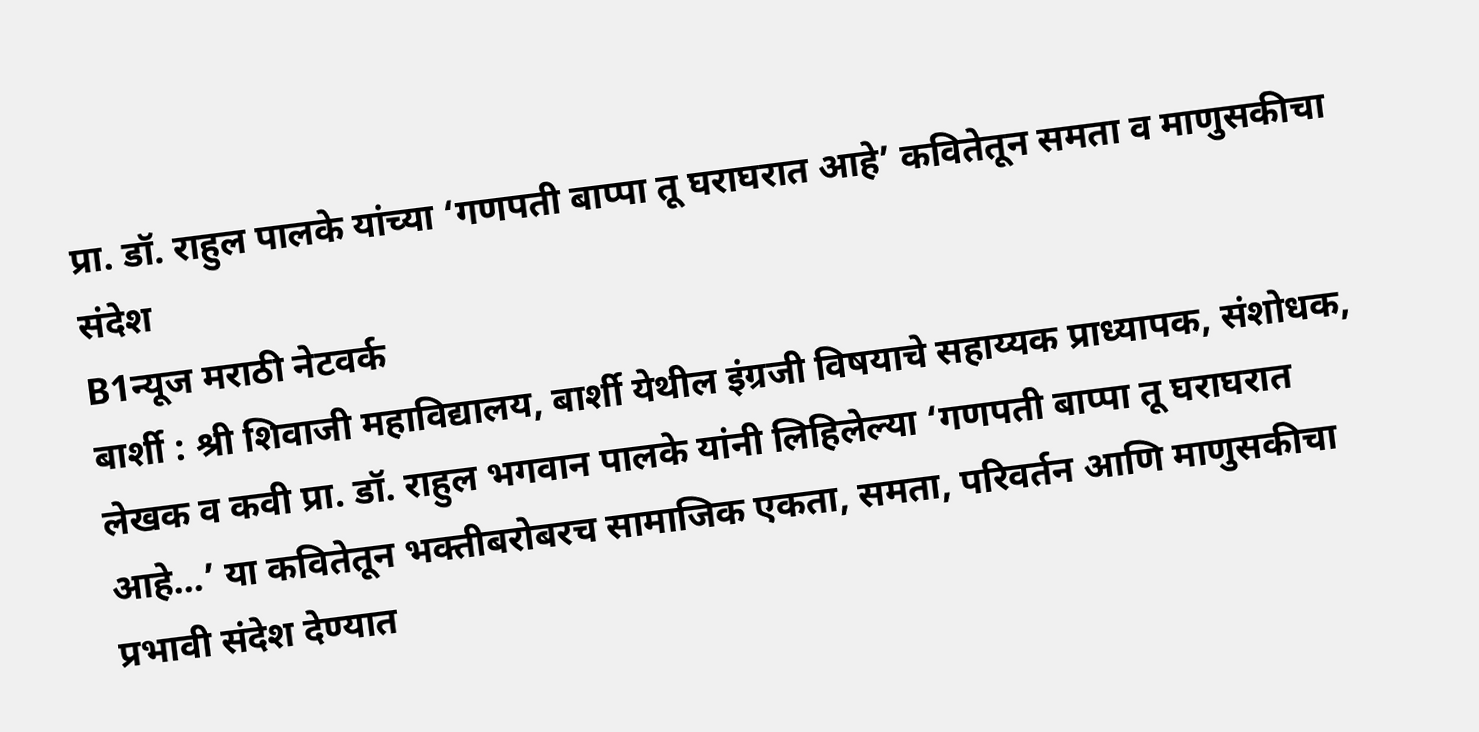प्रा. डॉ. राहुल पालके यांच्या ‘गणपती बाप्पा तू घराघरात आहे’ कवितेतून समता व माणुसकीचा संदेश
B1न्यूज मराठी नेटवर्क
बार्शी : श्री शिवाजी महाविद्यालय, बार्शी येथील इंग्रजी विषयाचे सहाय्यक प्राध्यापक, संशोधक, लेखक व कवी प्रा. डॉ. राहुल भगवान पालके यांनी लिहिलेल्या ‘गणपती बाप्पा तू घराघरात आहे…’ या कवितेतून भक्तीबरोबरच सामाजिक एकता, समता, परिवर्तन आणि माणुसकीचा प्रभावी संदेश देण्यात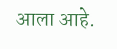आला आहे.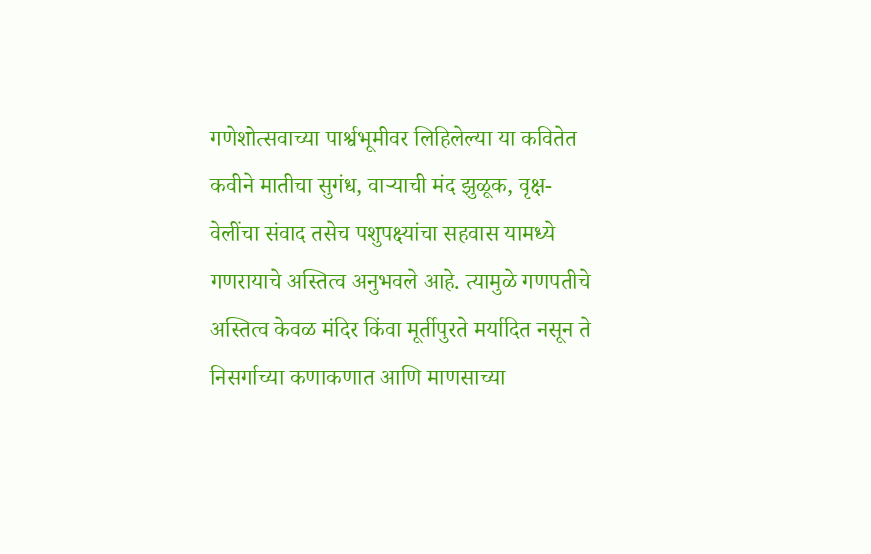गणेशोत्सवाच्या पार्श्वभूमीवर लिहिलेल्या या कवितेत कवीने मातीचा सुगंध, वाऱ्याची मंद झुळूक, वृक्ष-वेलींचा संवाद तसेच पशुपक्ष्यांचा सहवास यामध्ये गणरायाचे अस्तित्व अनुभवले आहे. त्यामुळे गणपतीचे अस्तित्व केवळ मंदिर किंवा मूर्तीपुरते मर्यादित नसून ते निसर्गाच्या कणाकणात आणि माणसाच्या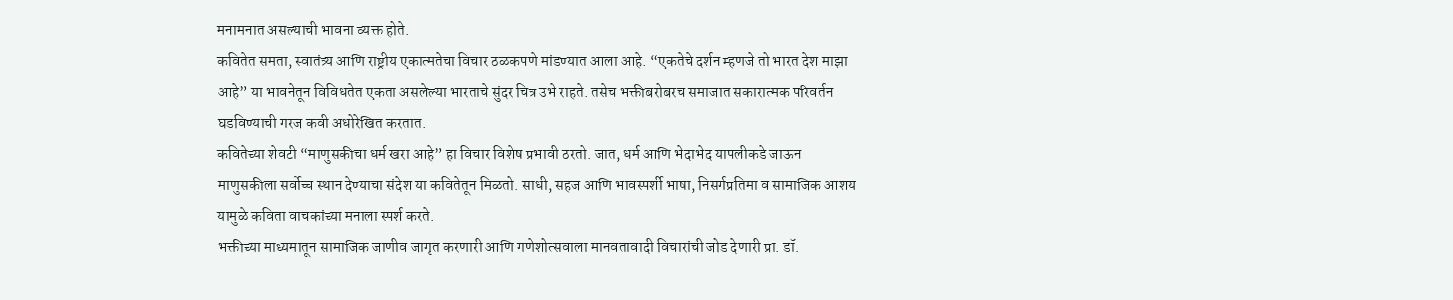मनामनात असल्याची भावना व्यक्त होते.
कवितेत समता, स्वातंत्र्य आणि राष्ट्रीय एकात्मतेचा विचार ठळकपणे मांडण्यात आला आहे. “एकतेचे दर्शन म्हणजे तो भारत देश माझा आहे” या भावनेतून विविधतेत एकता असलेल्या भारताचे सुंदर चित्र उभे राहते. तसेच भक्तीबरोबरच समाजात सकारात्मक परिवर्तन घडविण्याची गरज कवी अधोरेखित करतात.
कवितेच्या शेवटी “माणुसकीचा धर्म खरा आहे” हा विचार विशेष प्रभावी ठरतो. जात, धर्म आणि भेदाभेद यापलीकडे जाऊन माणुसकीला सर्वोच्च स्थान देण्याचा संदेश या कवितेतून मिळतो. साधी, सहज आणि भावस्पर्शी भाषा, निसर्गप्रतिमा व सामाजिक आशय यामुळे कविता वाचकांच्या मनाला स्पर्श करते.
भक्तीच्या माध्यमातून सामाजिक जाणीव जागृत करणारी आणि गणेशोत्सवाला मानवतावादी विचारांची जोड देणारी प्रा. डॉ.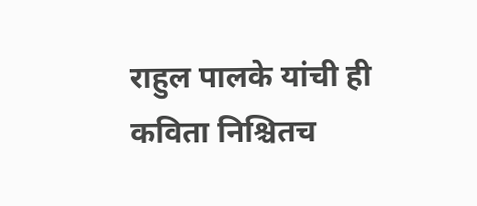राहुल पालके यांची ही कविता निश्चितच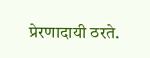प्रेरणादायी ठरते.